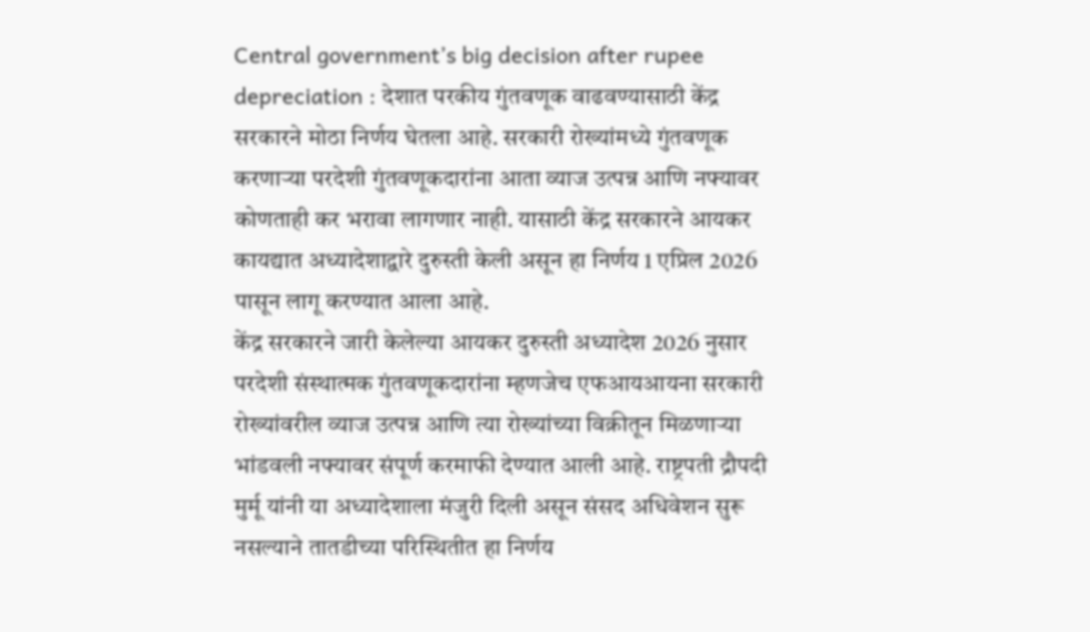Central government’s big decision after rupee depreciation : देशात परकीय गुंतवणूक वाढवण्यासाठी केंद्र सरकारने मोठा निर्णय घेतला आहे. सरकारी रोख्यांमध्ये गुंतवणूक करणाऱ्या परदेशी गुंतवणूकदारांना आता व्याज उत्पन्न आणि नफ्यावर कोणताही कर भरावा लागणार नाही. यासाठी केंद्र सरकारने आयकर कायद्यात अध्यादेशाद्वारे दुरुस्ती केली असून हा निर्णय 1 एप्रिल 2026 पासून लागू करण्यात आला आहे.
केंद्र सरकारने जारी केलेल्या आयकर दुरुस्ती अध्यादेश 2026 नुसार परदेशी संस्थात्मक गुंतवणूकदारांना म्हणजेच एफआयआयना सरकारी रोख्यांवरील व्याज उत्पन्न आणि त्या रोख्यांच्या विक्रीतून मिळणाऱ्या भांडवली नफ्यावर संपूर्ण करमाफी देण्यात आली आहे. राष्ट्रपती द्रौपदी मुर्मू यांनी या अध्यादेशाला मंजुरी दिली असून संसद अधिवेशन सुरू नसल्याने तातडीच्या परिस्थितीत हा निर्णय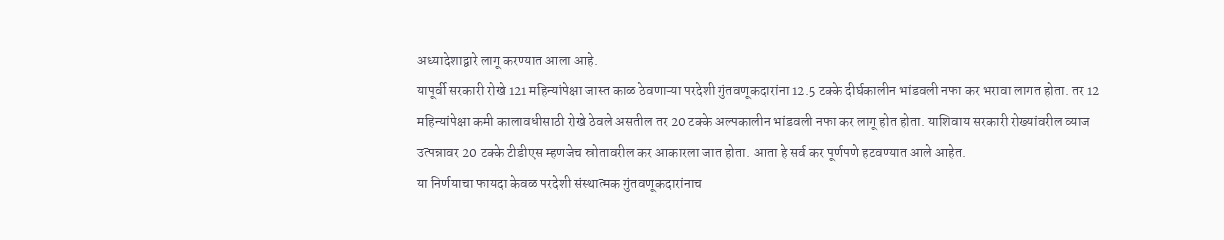अध्यादेशाद्वारे लागू करण्यात आला आहे.
यापूर्वी सरकारी रोखे 121 महिन्यांपेक्षा जास्त काळ ठेवणाऱ्या परदेशी गुंतवणूकदारांना 12.5 टक्के दीर्घकालीन भांडवली नफा कर भरावा लागत होता. तर 12 महिन्यांपेक्षा कमी कालावधीसाठी रोखे ठेवले असतील तर 20 टक्के अल्पकालीन भांडवली नफा कर लागू होत होता. याशिवाय सरकारी रोख्यांवरील व्याज उत्पन्नावर 20 टक्के टीडीएस म्हणजेच स्रोतावरील कर आकारला जात होता. आता हे सर्व कर पूर्णपणे हटवण्यात आले आहेत.
या निर्णयाचा फायदा केवळ परदेशी संस्थात्मक गुंतवणूकदारांनाच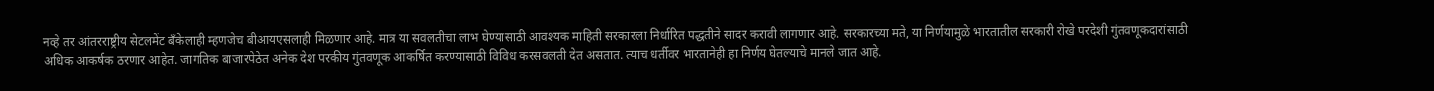नव्हे तर आंतरराष्ट्रीय सेटलमेंट बँकेलाही म्हणजेच बीआयएसलाही मिळणार आहे. मात्र या सवलतीचा लाभ घेण्यासाठी आवश्यक माहिती सरकारला निर्धारित पद्धतीने सादर करावी लागणार आहे. सरकारच्या मते, या निर्णयामुळे भारतातील सरकारी रोखे परदेशी गुंतवणूकदारांसाठी अधिक आकर्षक ठरणार आहेत. जागतिक बाजारपेठेत अनेक देश परकीय गुंतवणूक आकर्षित करण्यासाठी विविध करसवलती देत असतात. त्याच धर्तीवर भारतानेही हा निर्णय घेतल्याचे मानले जात आहे.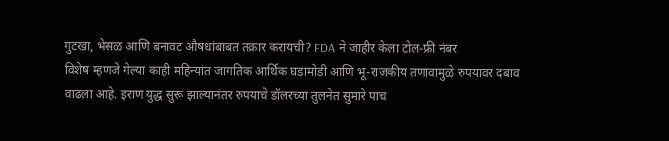गुटखा, भेसळ आणि बनावट औषधांबाबत तक्रार करायची? FDA ने जाहीर केला टोल-फ्री नंबर
विशेष म्हणजे गेल्या काही महिन्यांत जागतिक आर्थिक घडामोडी आणि भू-राजकीय तणावामुळे रुपयावर दबाव वाढला आहे. इराण युद्ध सुरू झाल्यानंतर रुपयाचे डॉलरच्या तुलनेत सुमारे पाच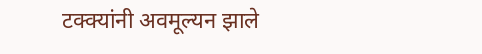टक्क्यांनी अवमूल्यन झाले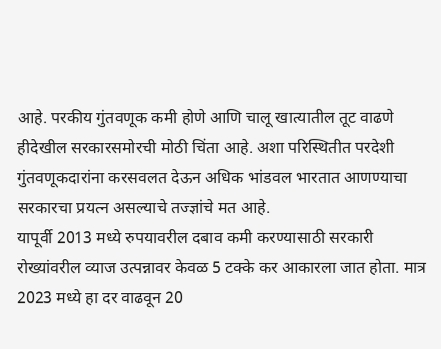आहे. परकीय गुंतवणूक कमी होणे आणि चालू खात्यातील तूट वाढणे हीदेखील सरकारसमोरची मोठी चिंता आहे. अशा परिस्थितीत परदेशी गुंतवणूकदारांना करसवलत देऊन अधिक भांडवल भारतात आणण्याचा सरकारचा प्रयत्न असल्याचे तज्ज्ञांचे मत आहे.
यापूर्वी 2013 मध्ये रुपयावरील दबाव कमी करण्यासाठी सरकारी रोख्यांवरील व्याज उत्पन्नावर केवळ 5 टक्के कर आकारला जात होता. मात्र 2023 मध्ये हा दर वाढवून 20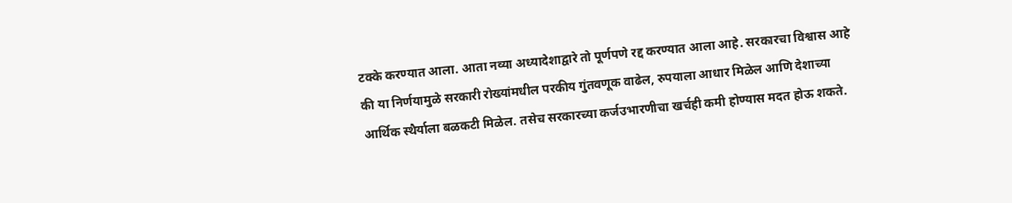टक्के करण्यात आला. आता नव्या अध्यादेशाद्वारे तो पूर्णपणे रद्द करण्यात आला आहे. सरकारचा विश्वास आहे की या निर्णयामुळे सरकारी रोख्यांमधील परकीय गुंतवणूक वाढेल, रुपयाला आधार मिळेल आणि देशाच्या आर्थिक स्थैर्याला बळकटी मिळेल. तसेच सरकारच्या कर्जउभारणीचा खर्चही कमी होण्यास मदत होऊ शकते.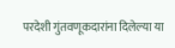परदेशी गुंतवणूकदारांना दिलेल्या या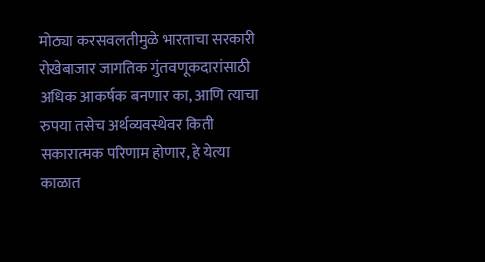मोठ्या करसवलतीमुळे भारताचा सरकारी रोखेबाजार जागतिक गुंतवणूकदारांसाठी अधिक आकर्षक बनणार का, आणि त्याचा रुपया तसेच अर्थव्यवस्थेवर किती सकारात्मक परिणाम होणार, हे येत्या काळात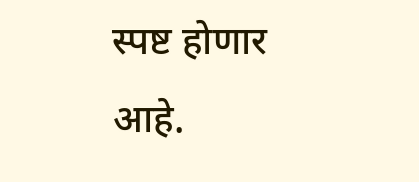स्पष्ट होणार आहे.